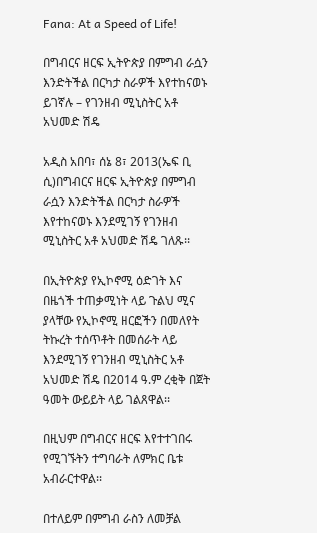Fana: At a Speed of Life!

በግብርና ዘርፍ ኢትዮጵያ በምግብ ራሷን እንድትችል በርካታ ስራዎች እየተከናወኑ ይገኛሉ – የገንዘብ ሚኒስትር አቶ አህመድ ሽዴ

አዲስ አበባ፣ ሰኔ 8፣ 2013(ኤፍ ቢ ሲ)በግብርና ዘርፍ ኢትዮጵያ በምግብ ራሷን እንድትችል በርካታ ስራዎች እየተከናወኑ እንደሚገኝ የገንዘብ ሚኒስትር አቶ አህመድ ሽዴ ገለጹ፡፡

በኢትዮጵያ የኢኮኖሚ ዕድገት እና በዜጎች ተጠቃሚነት ላይ ጉልህ ሚና ያላቸው የኢኮኖሚ ዘርፎችን በመለየት ትኩረት ተሰጥቶት በመሰራት ላይ እንደሚገኝ የገንዘብ ሚኒስትር አቶ አህመድ ሽዴ በ2014 ዓ.ም ረቂቅ በጀት ዓመት ውይይት ላይ ገልጸዋል፡፡

በዚህም በግብርና ዘርፍ እየተተገበሩ የሚገኙትን ተግባራት ለምክር ቤቱ አብራርተዋል፡፡

በተለይም በምግብ ራስን ለመቻል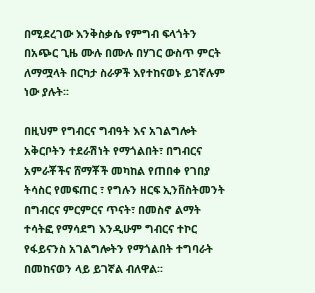በሚደረገው እንቅስቃሴ የምግብ ፍላጎትን በአጭር ጊዜ ሙሉ በሙሉ በሃገር ውስጥ ምርት ለማሟላት በርካታ ስራዎች እየተከናወኑ ይገኛሉም ነው ያሉት፡፡

በዚህም የግብርና ግብዓት እና አገልግሎት አቅርቦትን ተደራሽነት የማጎልበት፣ በግብርና አምራቾችና ሸማቾች መካከል የጠበቀ የገበያ ትሳስር የመፍጠር ፣ የግሉን ዘርፍ ኢንቨስትመንት በግብርና ምርምርና ጥናት፣ በመስኖ ልማት ተሳትፎ የማሳደግ እንዲሁም ግብርና ተኮር የፋይናንስ አገልግሎትን የማጎልበት ተግባራት በመከናወን ላይ ይገኛል ብለዋል፡፡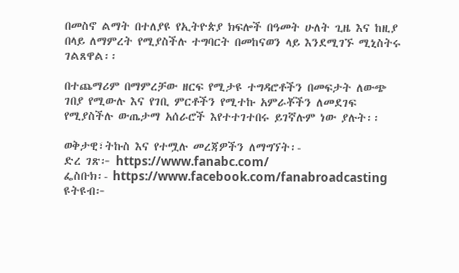በመስኖ ልማት በተለያዩ የኢትዮጵያ ክፍሎች በዓመት ሁለት ጊዜ እና ከዚያ በላይ ለማምረት የሚያስችሉ ተግባርት በመከናወን ላይ እንደሚገኙ ሚኒስትሩ ገልጸዋል፡፡

በተጨማሪም በማምረቻው ዘርፍ የሚታዩ ተግዳሮቶችን በመፍታት ለውጭ ገበያ የሚውሉ እና የገቢ ምርቶችን የሚተኩ አምራቾችን ለመደገፍ የሚያስችሉ ውጤታማ አሰራሮች እየተተገተበሩ ይገኛሉም ነው ያሉት፡፡

ወቅታዊ፣ትኩስ እና የተሟሉ መረጃዎችን ለማግኘት፡-
ድረ ገጽ፦ https://www.fanabc.com/
ፌስቡክ፡- https://www.facebook.com/fanabroadcasting
ዩትዩብ፦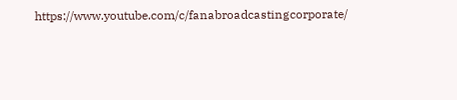https://www.youtube.com/c/fanabroadcastingcorporate/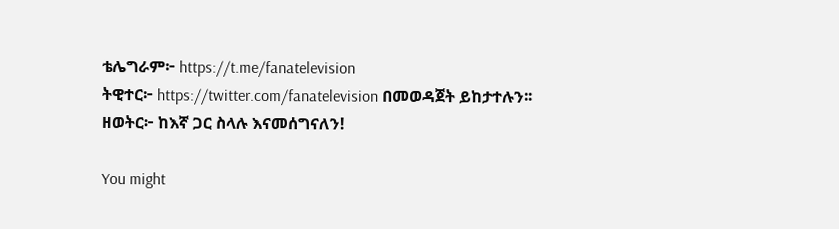ቴሌግራም፦ https://t.me/fanatelevision
ትዊተር፦ https://twitter.com/fanatelevision በመወዳጀት ይከታተሉን፡፡
ዘወትር፦ ከእኛ ጋር ስላሉ እናመሰግናለን!

You might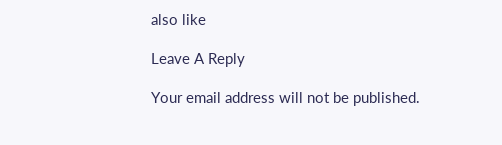also like

Leave A Reply

Your email address will not be published.